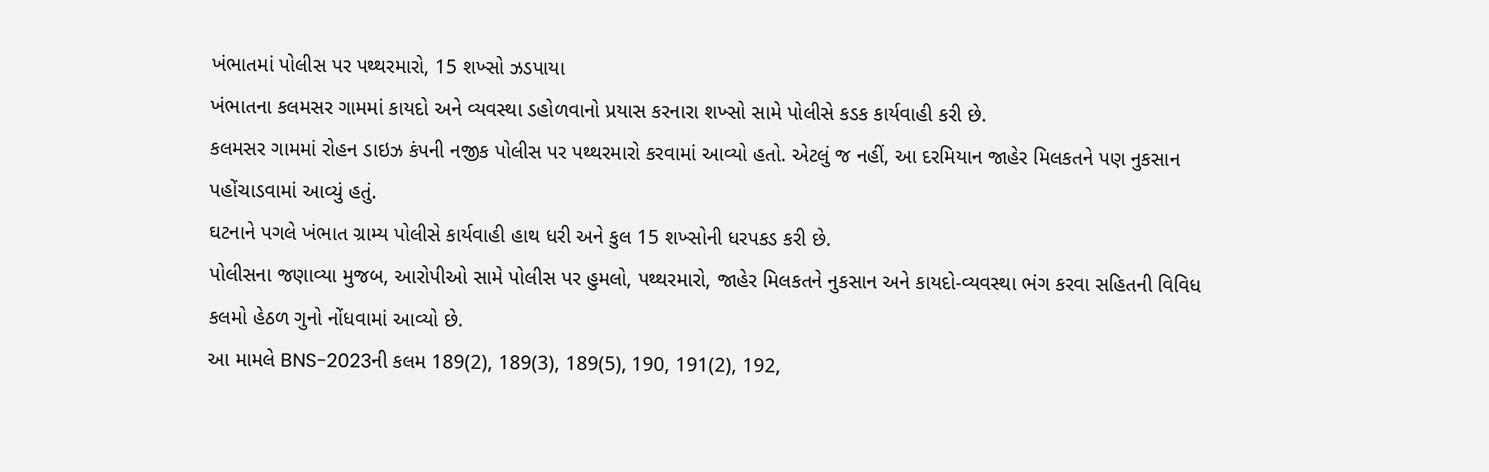ખંભાતમાં પોલીસ પર પથ્થરમારો, 15 શખ્સો ઝડપાયા
ખંભાતના કલમસર ગામમાં કાયદો અને વ્યવસ્થા ડહોળવાનો પ્રયાસ કરનારા શખ્સો સામે પોલીસે કડક કાર્યવાહી કરી છે.
કલમસર ગામમાં રોહન ડાઇઝ કંપની નજીક પોલીસ પર પથ્થરમારો કરવામાં આવ્યો હતો. એટલું જ નહીં, આ દરમિયાન જાહેર મિલકતને પણ નુકસાન પહોંચાડવામાં આવ્યું હતું.
ઘટનાને પગલે ખંભાત ગ્રામ્ય પોલીસે કાર્યવાહી હાથ ધરી અને કુલ 15 શખ્સોની ધરપકડ કરી છે.
પોલીસના જણાવ્યા મુજબ, આરોપીઓ સામે પોલીસ પર હુમલો, પથ્થરમારો, જાહેર મિલકતને નુકસાન અને કાયદો-વ્યવસ્થા ભંગ કરવા સહિતની વિવિધ કલમો હેઠળ ગુનો નોંધવામાં આવ્યો છે.
આ મામલે BNS-2023ની કલમ 189(2), 189(3), 189(5), 190, 191(2), 192,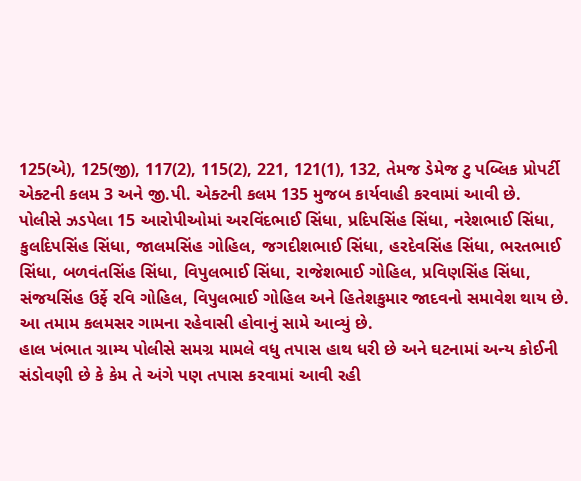125(એ), 125(જી), 117(2), 115(2), 221, 121(1), 132, તેમજ ડેમેજ ટુ પબ્લિક પ્રોપર્ટી એક્ટની કલમ 3 અને જી.પી. એક્ટની કલમ 135 મુજબ કાર્યવાહી કરવામાં આવી છે.
પોલીસે ઝડપેલા 15 આરોપીઓમાં અરવિંદભાઈ સિંધા, પ્રદિપસિંહ સિંધા, નરેશભાઈ સિંધા, કુલદિપસિંહ સિંધા, જાલમસિંહ ગોહિલ, જગદીશભાઈ સિંધા, હરદેવસિંહ સિંધા, ભરતભાઈ સિંધા, બળવંતસિંહ સિંધા, વિપુલભાઈ સિંધા, રાજેશભાઈ ગોહિલ, પ્રવિણસિંહ સિંધા, સંજયસિંહ ઉર્ફે રવિ ગોહિલ, વિપુલભાઈ ગોહિલ અને હિતેશકુમાર જાદવનો સમાવેશ થાય છે.
આ તમામ કલમસર ગામના રહેવાસી હોવાનું સામે આવ્યું છે.
હાલ ખંભાત ગ્રામ્ય પોલીસે સમગ્ર મામલે વધુ તપાસ હાથ ધરી છે અને ઘટનામાં અન્ય કોઈની સંડોવણી છે કે કેમ તે અંગે પણ તપાસ કરવામાં આવી રહી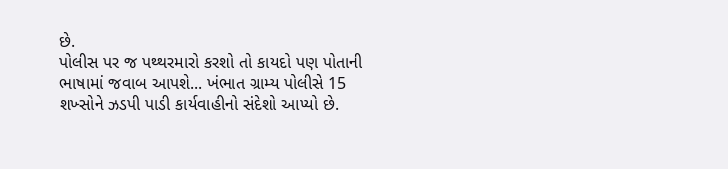છે.
પોલીસ પર જ પથ્થરમારો કરશો તો કાયદો પણ પોતાની ભાષામાં જવાબ આપશે... ખંભાત ગ્રામ્ય પોલીસે 15 શખ્સોને ઝડપી પાડી કાર્યવાહીનો સંદેશો આપ્યો છે.